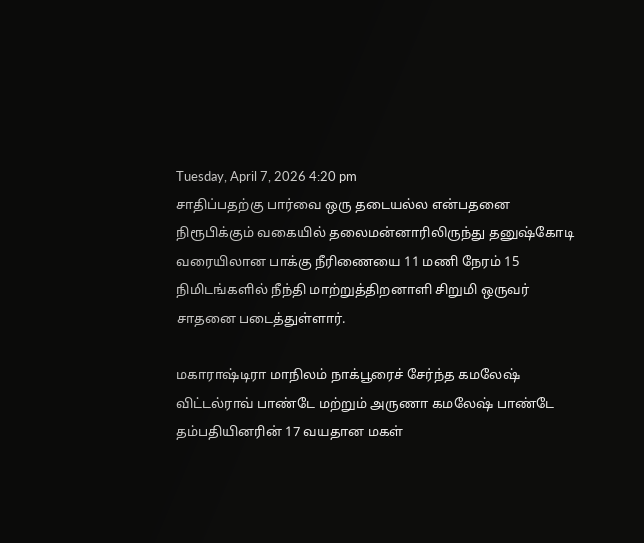Tuesday, April 7, 2026 4:20 pm
சாதிப்பதற்கு பார்வை ஒரு தடையல்ல என்பதனை நிரூபிக்கும் வகையில் தலைமன்னாரிலிருந்து தனுஷ்கோடி வரையிலான பாக்கு நீரிணையை 11 மணி நேரம் 15 நிமிடங்களில் நீந்தி மாற்றுத்திறனாளி சிறுமி ஒருவர் சாதனை படைத்துள்ளார்.

மகாராஷ்டிரா மாநிலம் நாக்பூரைச் சேர்ந்த கமலேஷ் விட்டல்ராவ் பாண்டே மற்றும் அருணா கமலேஷ் பாண்டே தம்பதியினரின் 17 வயதான மகள்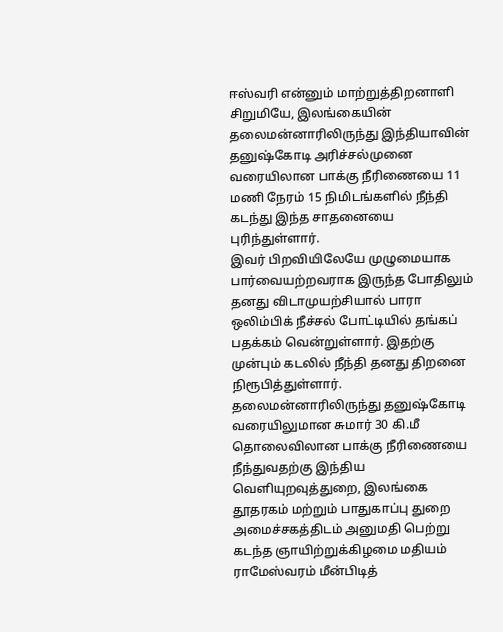ஈஸ்வரி என்னும் மாற்றுத்திறனாளி சிறுமியே, இலங்கையின் தலைமன்னாரிலிருந்து இந்தியாவின் தனுஷ்கோடி அரிச்சல்முனை வரையிலான பாக்கு நீரிணையை 11 மணி நேரம் 15 நிமிடங்களில் நீந்தி கடந்து இந்த சாதனையை புரிந்துள்ளார்.
இவர் பிறவியிலேயே முழுமையாக பார்வையற்றவராக இருந்த போதிலும் தனது விடாமுயற்சியால் பாரா ஒலிம்பிக் நீச்சல் போட்டியில் தங்கப் பதக்கம் வென்றுள்ளார். இதற்கு முன்பும் கடலில் நீந்தி தனது திறனை நிரூபித்துள்ளார்.
தலைமன்னாரிலிருந்து தனுஷ்கோடி வரையிலுமான சுமார் 30 கி.மீ தொலைவிலான பாக்கு நீரிணையை நீந்துவதற்கு இந்திய வெளியுறவுத்துறை, இலங்கை தூதரகம் மற்றும் பாதுகாப்பு துறை அமைச்சகத்திடம் அனுமதி பெற்று கடந்த ஞாயிற்றுக்கிழமை மதியம் ராமேஸ்வரம் மீன்பிடித்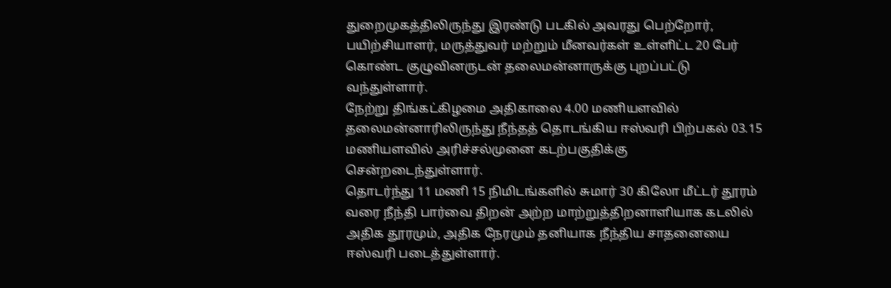துறைமுகத்திலிருந்து இரண்டு படகில் அவரது பெற்றோர், பயிற்சியாளர், மருத்துவர் மற்றும் மீனவர்கள் உள்ளிட்ட 20 பேர் கொண்ட குழுவினருடன் தலைமன்னாருக்கு புறப்பட்டு வந்துள்ளார்.
நேற்று திங்கட்கிழமை அதிகாலை 4.00 மணியளவில் தலைமன்னாரிலிருந்து நீந்தத் தொடங்கிய ஈஸ்வரி பிற்பகல் 03.15 மணியளவில் அரிச்சல்முனை கடற்பகுதிக்கு சென்றடைந்துள்ளார்.
தொடர்ந்து 11 மணி 15 நிமிடங்களில் சுமார் 30 கிலோ மீட்டர் தூரம் வரை நீந்தி பார்வை திறன் அற்ற மாற்றுத்திறனாளியாக கடலில் அதிக தூரமும், அதிக நேரமும் தனியாக நீந்திய சாதனையை ஈஸ்வரி படைத்துள்ளார்.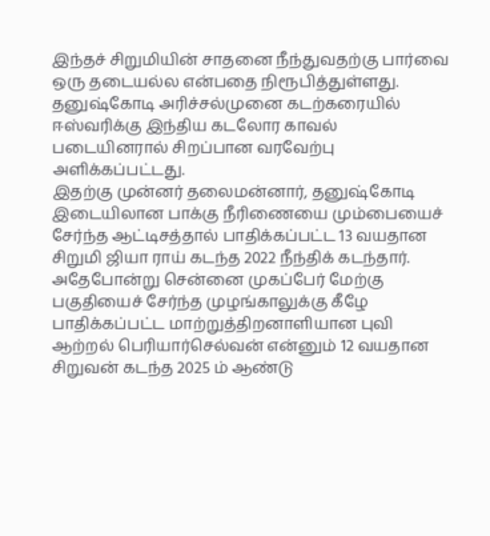இந்தச் சிறுமியின் சாதனை நீந்துவதற்கு பார்வை ஒரு தடையல்ல என்பதை நிரூபித்துள்ளது. தனுஷ்கோடி அரிச்சல்முனை கடற்கரையில் ஈஸ்வரிக்கு இந்திய கடலோர காவல் படையினரால் சிறப்பான வரவேற்பு அளிக்கப்பட்டது.
இதற்கு முன்னர் தலைமன்னார், தனுஷ்கோடி இடையிலான பாக்கு நீரிணையை மும்பையைச் சேர்ந்த ஆட்டிசத்தால் பாதிக்கப்பட்ட 13 வயதான சிறுமி ஜியா ராய் கடந்த 2022 நீந்திக் கடந்தார்.
அதேபோன்று சென்னை முகப்பேர் மேற்கு பகுதியைச் சேர்ந்த முழங்காலுக்கு கீழே பாதிக்கப்பட்ட மாற்றுத்திறனாளியான புவி ஆற்றல் பெரியார்செல்வன் என்னும் 12 வயதான சிறுவன் கடந்த 2025 ம் ஆண்டு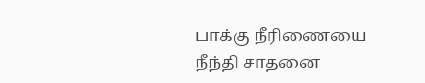பாக்கு நீரிணையை நீந்தி சாதனை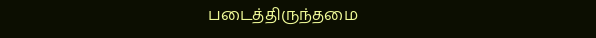படைத்திருந்தமை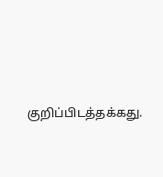குறிப்பிடத்தக்கது.